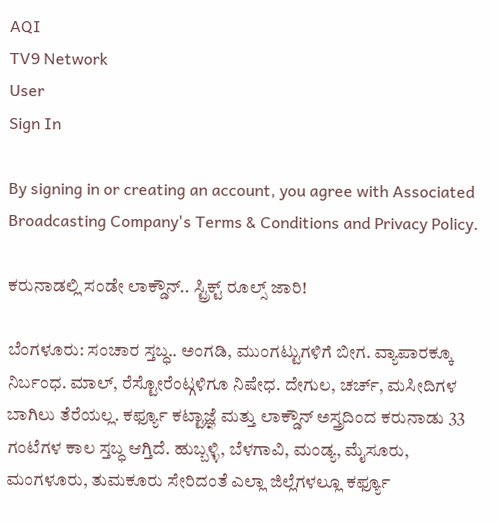AQI
TV9 Network
User
Sign In

By signing in or creating an account, you agree with Associated Broadcasting Company's Terms & Conditions and Privacy Policy.

ಕರುನಾಡಲ್ಲಿ ಸಂಡೇ ಲಾಕ್ಡೌನ್.. ಸ್ಟ್ರಿಕ್ಟ್ ರೂಲ್ಸ್ ಜಾರಿ!

ಬೆಂಗಳೂರು: ಸಂಚಾರ ಸ್ತಬ್ಧ.. ಅಂಗಡಿ, ಮುಂಗಟ್ಟುಗಳಿಗೆ ಬೀಗ. ವ್ಯಾಪಾರಕ್ಕೂ ನಿರ್ಬಂಧ. ಮಾಲ್, ರೆಸ್ಟೋರೆಂಟ್ಗಳಿಗೂ ನಿಷೇಧ. ದೇಗುಲ, ಚರ್ಚ್, ಮಸೀದಿಗಳ ಬಾಗಿಲು ತೆರೆಯಲ್ಲ. ಕರ್ಫ್ಯೂ ಕಟ್ಟಾಜ್ಞೆ ಮತ್ತು ಲಾಕ್ಡೌನ್ ಅಸ್ತ್ರದಿಂದ ಕರುನಾಡು 33 ಗಂಟೆಗಳ ಕಾಲ ಸ್ತಬ್ಧ ಆಗ್ತಿದೆ. ಹುಬ್ಬಳ್ಳಿ, ಬೆಳಗಾವಿ, ಮಂಡ್ಯ, ಮೈಸೂರು, ಮಂಗಳೂರು, ತುಮಕೂರು ಸೇರಿದಂತೆ ಎಲ್ಲಾ ಜಿಲ್ಲೆಗಳಲ್ಲೂ ಕರ್ಫ್ಯೂ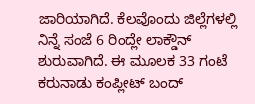ಜಾರಿಯಾಗಿದೆ. ಕೆಲವೊಂದು ಜಿಲ್ಲೆಗಳಲ್ಲಿ ನಿನ್ನೆ ಸಂಜೆ 6 ರಿಂದ್ಲೇ ಲಾಕ್ಡೌನ್ ಶುರುವಾಗಿದೆ. ಈ ಮೂಲಕ 33 ಗಂಟೆ ಕರುನಾಡು ಕಂಪ್ಲೀಟ್ ಬಂದ್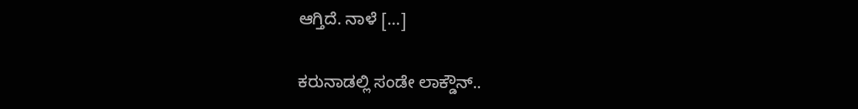ಆಗ್ತಿದೆ. ನಾಳೆ […]

ಕರುನಾಡಲ್ಲಿ ಸಂಡೇ ಲಾಕ್ಡೌನ್..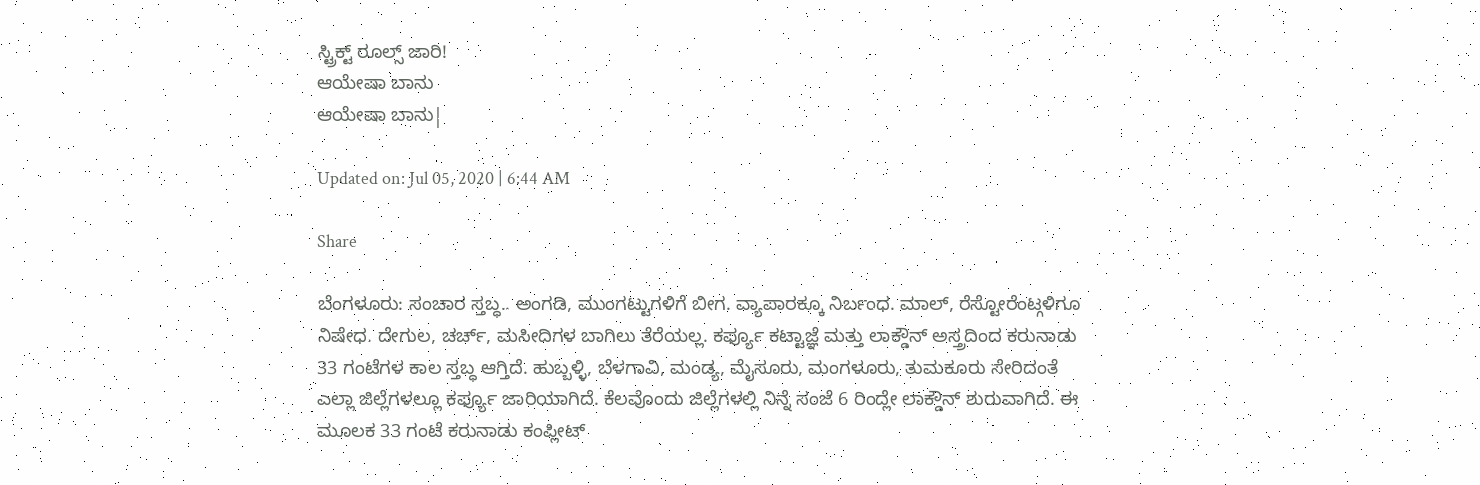ಸ್ಟ್ರಿಕ್ಟ್ ರೂಲ್ಸ್ ಜಾರಿ!
ಆಯೇಷಾ ಬಾನು
ಆಯೇಷಾ ಬಾನು|

Updated on: Jul 05, 2020 | 6:44 AM

Share

ಬೆಂಗಳೂರು: ಸಂಚಾರ ಸ್ತಬ್ಧ.. ಅಂಗಡಿ, ಮುಂಗಟ್ಟುಗಳಿಗೆ ಬೀಗ. ವ್ಯಾಪಾರಕ್ಕೂ ನಿರ್ಬಂಧ. ಮಾಲ್, ರೆಸ್ಟೋರೆಂಟ್ಗಳಿಗೂ ನಿಷೇಧ. ದೇಗುಲ, ಚರ್ಚ್, ಮಸೀದಿಗಳ ಬಾಗಿಲು ತೆರೆಯಲ್ಲ. ಕರ್ಫ್ಯೂ ಕಟ್ಟಾಜ್ಞೆ ಮತ್ತು ಲಾಕ್ಡೌನ್ ಅಸ್ತ್ರದಿಂದ ಕರುನಾಡು 33 ಗಂಟೆಗಳ ಕಾಲ ಸ್ತಬ್ಧ ಆಗ್ತಿದೆ. ಹುಬ್ಬಳ್ಳಿ, ಬೆಳಗಾವಿ, ಮಂಡ್ಯ, ಮೈಸೂರು, ಮಂಗಳೂರು, ತುಮಕೂರು ಸೇರಿದಂತೆ ಎಲ್ಲಾ ಜಿಲ್ಲೆಗಳಲ್ಲೂ ಕರ್ಫ್ಯೂ ಜಾರಿಯಾಗಿದೆ. ಕೆಲವೊಂದು ಜಿಲ್ಲೆಗಳಲ್ಲಿ ನಿನ್ನೆ ಸಂಜೆ 6 ರಿಂದ್ಲೇ ಲಾಕ್ಡೌನ್ ಶುರುವಾಗಿದೆ. ಈ ಮೂಲಕ 33 ಗಂಟೆ ಕರುನಾಡು ಕಂಪ್ಲೀಟ್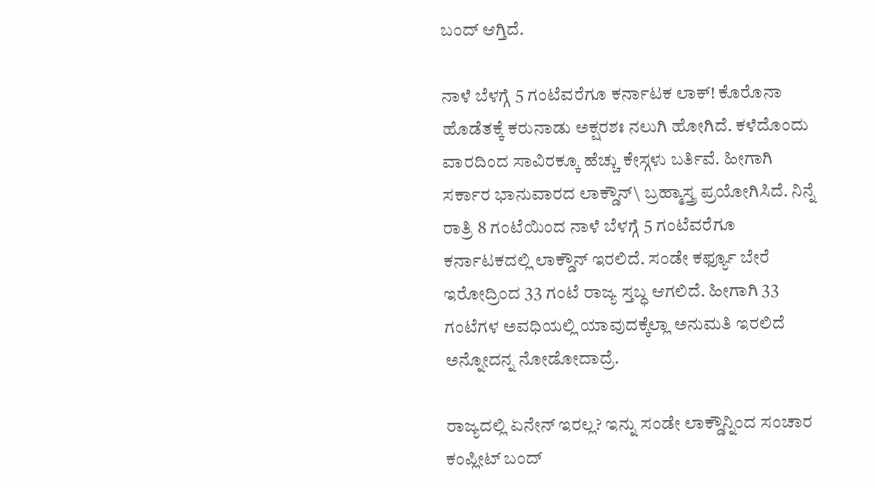ಬಂದ್ ಆಗ್ತಿದೆ.

ನಾಳೆ ಬೆಳಗ್ಗೆ 5 ಗಂಟೆವರೆಗೂ ಕರ್ನಾಟಕ ಲಾಕ್! ಕೊರೊನಾ ಹೊಡೆತಕ್ಕೆ ಕರುನಾಡು ಅಕ್ಷರಶಃ ನಲುಗಿ ಹೋಗಿದೆ. ಕಳೆದೊಂದು ವಾರದಿಂದ ಸಾವಿರಕ್ಕೂ ಹೆಚ್ಚು ಕೇಸ್ಗಳು ಬರ್ತಿವೆ. ಹೀಗಾಗಿ ಸರ್ಕಾರ ಭಾನುವಾರದ ಲಾಕ್ಡೌನ್\ ಬ್ರಹ್ಮಾಸ್ತ್ರ ಪ್ರಯೋಗಿಸಿದೆ. ನಿನ್ನೆ ರಾತ್ರಿ 8 ಗಂಟೆಯಿಂದ ನಾಳೆ ಬೆಳಗ್ಗೆ 5 ಗಂಟೆವರೆಗೂ ಕರ್ನಾಟಕದಲ್ಲಿ ಲಾಕ್ಡೌನ್ ಇರಲಿದೆ. ಸಂಡೇ ಕರ್ಫ್ಯೂ ಬೇರೆ ಇರೋದ್ರಿಂದ 33 ಗಂಟೆ ರಾಜ್ಯ ಸ್ತಬ್ಧ ಆಗಲಿದೆ. ಹೀಗಾಗಿ 33 ಗಂಟೆಗಳ ಅವಧಿಯಲ್ಲಿ ಯಾವುದಕ್ಕೆಲ್ಲಾ ಅನುಮತಿ ಇರಲಿದೆ ಅನ್ನೋದನ್ನ ನೋಡೋದಾದ್ರೆ.

ರಾಜ್ಯದಲ್ಲಿ ಏನೇನ್ ಇರಲ್ಲ? ಇನ್ನು ಸಂಡೇ ಲಾಕ್ಡೌನ್ನಿಂದ ಸಂಚಾರ ಕಂಪ್ಲೀಟ್ ಬಂದ್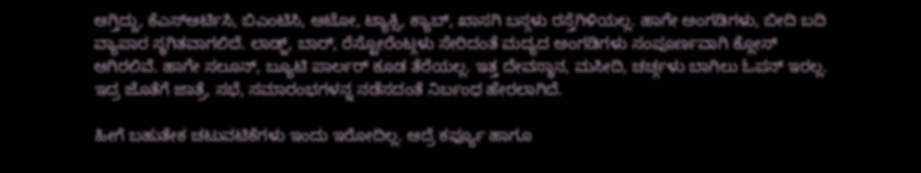ಆಗ್ತಿದ್ದು, ಕೆಎಸ್ಆರ್ಟಿಸಿ, ಬಿಎಂಟಿಸಿ, ಆಟೋ, ಟ್ಯಾಕ್ಸಿ, ಕ್ಯಾಬ್, ಖಾಸಗಿ ಬಸ್ಗಳು ರಸ್ತೆಗಿಳಿಯಲ್ಲ. ಹಾಗೇ ಅಂಗಡಿಗಳು, ಬೀದಿ ಬದಿ ವ್ಯಾಪಾರ ಸ್ಥಗಿತವಾಗಲಿದೆ. ಲಾಡ್ಜ್, ಬಾರ್, ರೆಸ್ಟೋರೆಂಟ್ಗಳು ಸೇರಿದಂತೆ ಮದ್ಯದ ಅಂಗಡಿಗಳು ಸಂಪೂರ್ಣವಾಗಿ ಕ್ಲೋಸ್ ಆಗಿರಲಿವೆ. ಹಾಗೇ ಸಲೂನ್, ಬ್ಯೂಟಿ ಪಾರ್ಲರ್ ಕೂಡ ತೆರೆಯಲ್ಲ. ಇತ್ತ ದೇವಸ್ಥಾನ, ಮಸೀದಿ, ಚರ್ಚ್ಗಳು ಬಾಗಿಲು ಓಪನ್ ಇರಲ್ಲ. ಇದ್ರ ಜೊತೆಗೆ ಜಾತ್ರೆ, ಸಭೆ, ಸಮಾರಂಭಗಳನ್ನ ನಡೆಸದಂತೆ ನಿರ್ಬಂಧ ಹೇರಲಾಗಿದೆ.

ಹೀಗೆ ಬಹುತೇಕ ಚಟುವಟಿಕೆಗಳು ಇಂದು ಇರೋದಿಲ್ಲ. ಆದ್ರೆ ಕರ್ಫ್ಯೂ ಹಾಗೂ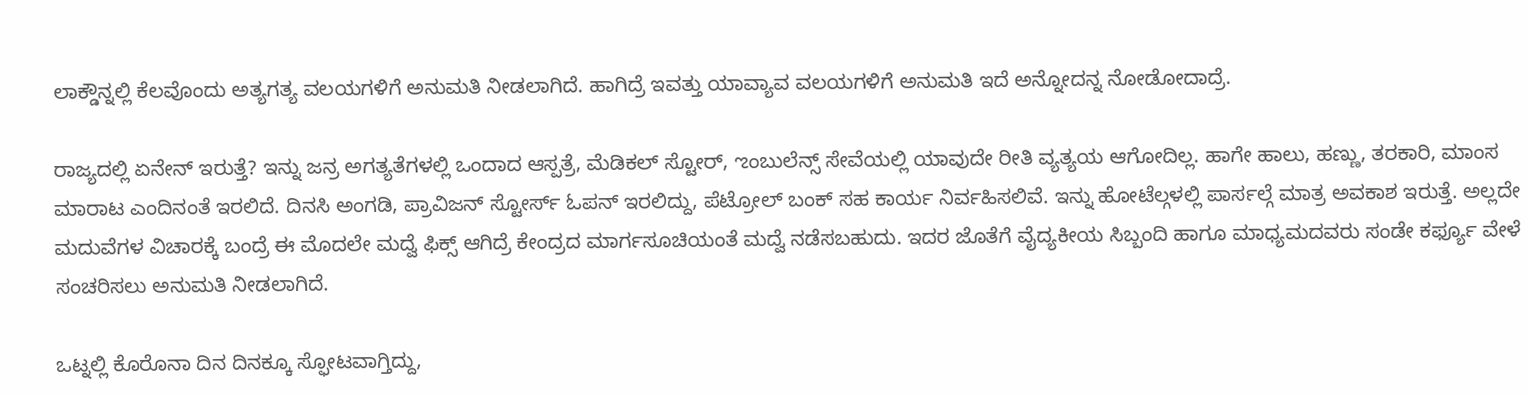ಲಾಕ್ಡೌನ್ನಲ್ಲಿ ಕೆಲವೊಂದು ಅತ್ಯಗತ್ಯ ವಲಯಗಳಿಗೆ ಅನುಮತಿ ನೀಡಲಾಗಿದೆ. ಹಾಗಿದ್ರೆ ಇವತ್ತು ಯಾವ್ಯಾವ ವಲಯಗಳಿಗೆ ಅನುಮತಿ ಇದೆ ಅನ್ನೋದನ್ನ ನೋಡೋದಾದ್ರೆ.

ರಾಜ್ಯದಲ್ಲಿ ಏನೇನ್ ಇರುತ್ತೆ? ಇನ್ನು ಜನ್ರ ಅಗತ್ಯತೆಗಳಲ್ಲಿ ಒಂದಾದ ಆಸ್ಪತ್ರೆ, ಮೆಡಿಕಲ್ ಸ್ಟೋರ್, ಌಂಬುಲೆನ್ಸ್ ಸೇವೆಯಲ್ಲಿ ಯಾವುದೇ ರೀತಿ ವ್ಯತ್ಯಯ ಆಗೋದಿಲ್ಲ. ಹಾಗೇ ಹಾಲು, ಹಣ್ಣು, ತರಕಾರಿ, ಮಾಂಸ ಮಾರಾಟ ಎಂದಿನಂತೆ ಇರಲಿದೆ. ದಿನಸಿ ಅಂಗಡಿ, ಪ್ರಾವಿಜನ್ ಸ್ಟೋರ್ಸ್ ಓಪನ್ ಇರಲಿದ್ದು, ಪೆಟ್ರೋಲ್ ಬಂಕ್ ಸಹ ಕಾರ್ಯ ನಿರ್ವಹಿಸಲಿವೆ. ಇನ್ನು ಹೋಟೆಲ್ಗಳಲ್ಲಿ ಪಾರ್ಸಲ್ಗೆ ಮಾತ್ರ ಅವಕಾಶ ಇರುತ್ತೆ. ಅಲ್ಲದೇ ಮದುವೆಗಳ ವಿಚಾರಕ್ಕೆ ಬಂದ್ರೆ ಈ ಮೊದಲೇ ಮದ್ವೆ ಫಿಕ್ಸ್ ಆಗಿದ್ರೆ ಕೇಂದ್ರದ ಮಾರ್ಗಸೂಚಿಯಂತೆ ಮದ್ವೆ ನಡೆಸಬಹುದು. ಇದರ ಜೊತೆಗೆ ವೈದ್ಯಕೀಯ ಸಿಬ್ಬಂದಿ ಹಾಗೂ ಮಾಧ್ಯಮದವರು ಸಂಡೇ ಕರ್ಫ್ಯೂ ವೇಳೆ ಸಂಚರಿಸಲು ಅನುಮತಿ ನೀಡಲಾಗಿದೆ.

ಒಟ್ನಲ್ಲಿ ಕೊರೊನಾ ದಿನ ದಿನಕ್ಕೂ ಸ್ಫೋಟವಾಗ್ತಿದ್ದು,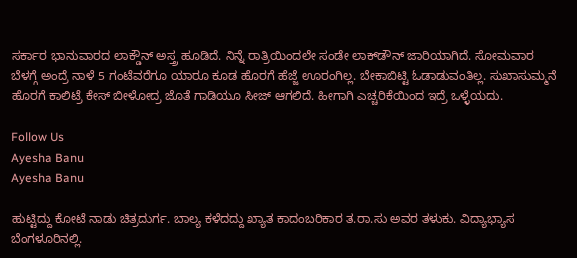ಸರ್ಕಾರ ಭಾನುವಾರದ ಲಾಕ್ಡೌನ್ ಅಸ್ತ್ರ ಹೂಡಿದೆ. ನಿನ್ನೆ ರಾತ್ರಿಯಿಂದಲೇ ಸಂಡೇ ಲಾಕ್‌ಡೌನ್ ಜಾರಿಯಾಗಿದೆ. ಸೋಮವಾರ ಬೆಳಗ್ಗೆ ಅಂದ್ರೆ ನಾಳೆ 5 ಗಂಟೆವರೆಗೂ ಯಾರೂ ಕೂಡ ಹೊರಗೆ ಹೆಜ್ಜೆ ಊರಂಗಿಲ್ಲ. ಬೇಕಾಬಿಟ್ಟಿ ಓಡಾಡುವಂತಿಲ್ಲ. ಸುಖಾಸುಮ್ಮನೆ ಹೊರಗೆ ಕಾಲಿಟ್ರೆ ಕೇಸ್ ಬೀಳೋದ್ರ ಜೊತೆ ಗಾಡಿಯೂ ಸೀಜ್ ಆಗಲಿದೆ. ಹೀಗಾಗಿ ಎಚ್ಚರಿಕೆಯಿಂದ ಇದ್ರೆ ಒಳ್ಳೆಯದು.

Follow Us
Ayesha Banu
Ayesha Banu

ಹುಟ್ಟಿದ್ದು ಕೋಟೆ ನಾಡು ಚಿತ್ರದುರ್ಗ. ಬಾಲ್ಯ ಕಳೆದದ್ದು ಖ್ಯಾತ ಕಾದಂಬರಿಕಾರ ತ.ರಾ.ಸು ಅವರ ತಳುಕು. ವಿದ್ಯಾಭ್ಯಾಸ ಬೆಂಗಳೂರಿನಲ್ಲಿ.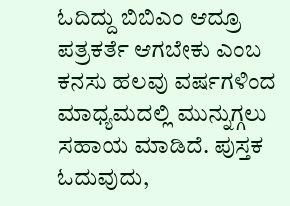ಓದಿದ್ದು ಬಿಬಿಎಂ ಆದ್ರೂ ಪತ್ರಕರ್ತೆ ಆಗಬೇಕು ಎಂಬ ಕನಸು ಹಲವು ವರ್ಷಗಳಿಂದ ಮಾಧ್ಯಮದಲ್ಲಿ ಮುನ್ನುಗ್ಗಲು ಸಹಾಯ ಮಾಡಿದೆ. ಪುಸ್ತಕ ಓದುವುದು,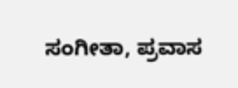ಸಂಗೀತಾ, ಪ್ರವಾಸ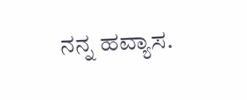ನನ್ನ ಹವ್ಯಾಸ.